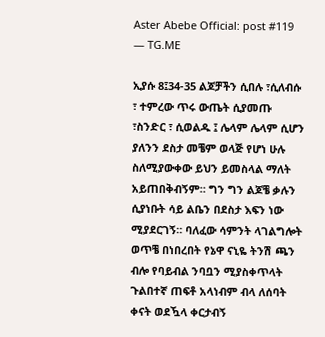Aster Abebe Official: post #119 — TG.ME

ኢያሱ 8፤34-35 ልጆቻችን ሲበሉ ፣ሲለብሱ ፣ ተምረው ጥሩ ውጤት ሲያመጡ ፣ስንድር ፣ ሲወልዱ ፤ ሌላም ሌላም ሲሆን ያለንን ደስታ መቼም ወላጅ የሆነ ሁሉ ስለሚያውቀው ይህን ይመስላል ማለት አይጠበቅብኝም። ግን ግን ልጆቼ ቃሉን ሲያነቡት ሳይ ልቤን በደስታ እፍን ነው ሚያደርገኝ። ባለፈው ሳምንት ላገልግሎት ወጥቼ በነበረበት የኔዋ ናኒዬ ትንሽ ጫን ብሎ የባይብል ንባቧን ሚያስቀጥላት ጉልበተኛ ጠፍቶ አላነብም ብላ ለሰባት ቀናት ወደዃላ ቀርታብኝ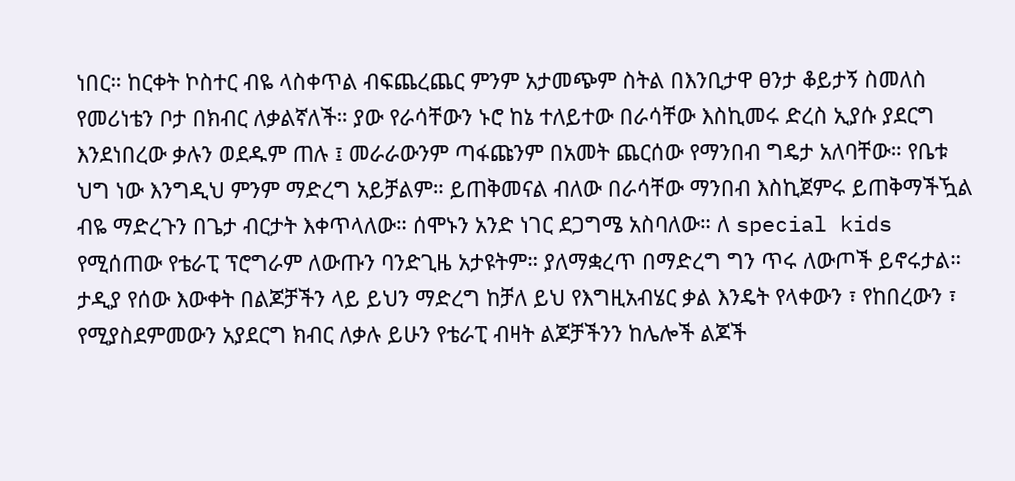ነበር። ከርቀት ኮስተር ብዬ ላስቀጥል ብፍጨረጨር ምንም አታመጭም ስትል በእንቢታዋ ፀንታ ቆይታኝ ስመለስ የመሪነቴን ቦታ በክብር ለቃልኛለች። ያው የራሳቸውን ኑሮ ከኔ ተለይተው በራሳቸው እስኪመሩ ድረስ ኢያሱ ያደርግ እንደነበረው ቃሉን ወደዱም ጠሉ ፤ መራራውንም ጣፋጩንም በአመት ጨርሰው የማንበብ ግዴታ አለባቸው። የቤቱ ህግ ነው እንግዲህ ምንም ማድረግ አይቻልም። ይጠቅመናል ብለው በራሳቸው ማንበብ እስኪጀምሩ ይጠቅማችዃል ብዬ ማድረጉን በጌታ ብርታት እቀጥላለው። ሰሞኑን አንድ ነገር ደጋግሜ አስባለው። ለ special kids የሚሰጠው የቴራፒ ፕሮግራም ለውጡን ባንድጊዜ አታዩትም። ያለማቋረጥ በማድረግ ግን ጥሩ ለውጦች ይኖሩታል። ታዲያ የሰው እውቀት በልጆቻችን ላይ ይህን ማድረግ ከቻለ ይህ የእግዚአብሄር ቃል እንዴት የላቀውን ፣ የከበረውን ፣ የሚያስደምመውን አያደርግ ክብር ለቃሉ ይሁን የቴራፒ ብዛት ልጆቻችንን ከሌሎች ልጆች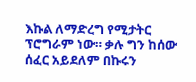እኩል ለማድረግ የሚታትር ፕሮግራም ነው። ቃሉ ግን ከሰው ሰፈር አይደለም በኩሩን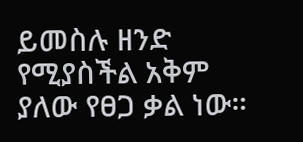ይመስሉ ዘንድ የሚያስችል አቅም ያለው የፀጋ ቃል ነው።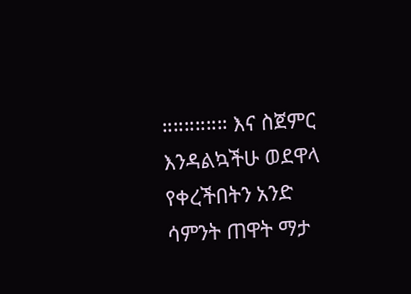።።።።።። እና ስጀምር እንዳልኳችሁ ወደዋላ የቀረችበትን አንድ ሳምንት ጠዋት ማታ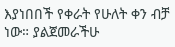እያነበበች የቀራት የሁለት ቀን ብቻ ነው። ያልጀመራችሁ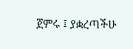ጀምሩ ፤ ያቋረጣችሁ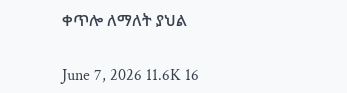ቀጥሎ ለማለት ያህል

June 7, 2026 11.6K 16